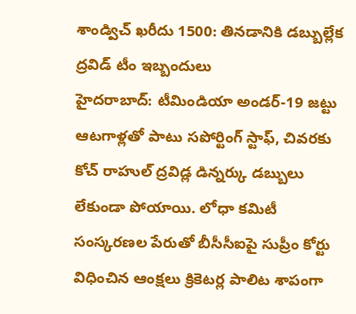శాండ్విచ్ ఖరీదు 1500: తినడానికి డబ్బుల్లేక ద్రవిడ్ టీం ఇబ్బందులు
హైదరాబాద్: టీమిండియా అండర్-19 జట్టు ఆటగాళ్లతో పాటు సపోర్టింగ్ స్టాఫ్, చివరకు కోచ్ రాహుల్ ద్రవిడ్ల డిన్నర్కు డబ్బులు లేకుండా పోయాయి. లోధా కమిటీ సంస్కరణల పేరుతో బీసీసీఐపై సుప్రీం కోర్టు విధించిన ఆంక్షలు క్రికెటర్ల పాలిట శాపంగా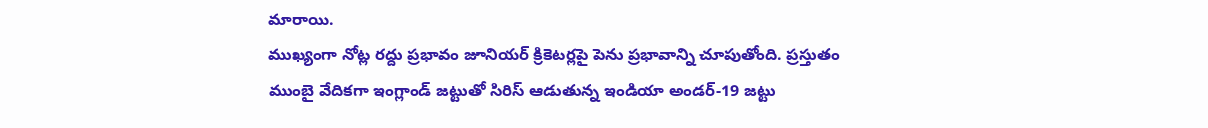మారాయి.
ముఖ్యంగా నోట్ల రద్దు ప్రభావం జూనియర్ క్రికెటర్లపై పెను ప్రభావాన్ని చూపుతోంది. ప్రస్తుతం ముంబై వేదికగా ఇంగ్లాండ్ జట్టుతో సిరిస్ ఆడుతున్న ఇండియా అండర్-19 జట్టు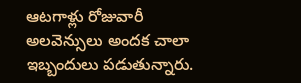ఆటగాళ్లు రోజువారీ అలవెన్సులు అందక చాలా ఇబ్బందులు పడుతున్నారు.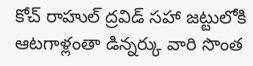కోచ్ రాహుల్ ద్రవిడ్ సహా జట్టులోకి ఆటగాళ్లంతా డిన్నర్కు వారి సొంత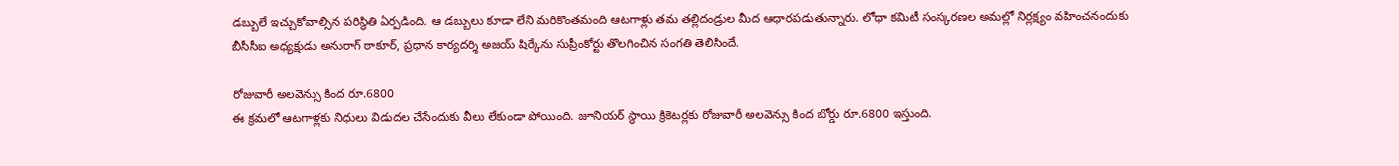డబ్బులే ఇచ్చుకోవాల్సిన పరిస్థితి ఏర్పడింది. ఆ డబ్బులు కూడా లేని మరికొంతమంది ఆటగాళ్లు తమ తల్లిదండ్రుల మీద ఆధారపడుతున్నారు. లోధా కమిటీ సంస్కరణల అమల్లో నిర్లక్ష్యం వహించనందుకు బీసీసీఐ అధ్యక్షుడు అనురాగ్ ఠాకూర్, ప్రధాన కార్యదర్శి అజయ్ షిర్కేను సుప్రీంకోర్టు తొలగించిన సంగతి తెలిసిందే.

రోజువారీ అలవెన్సు కింద రూ.6800
ఈ క్రమలో ఆటగాళ్లకు నిధులు విడుదల చేసేందుకు వీలు లేకుండా పోయింది. జూనియర్ స్థాయి క్రికెటర్లకు రోజువారీ అలవెన్సు కింద బోర్డు రూ.6800 ఇస్తుంది.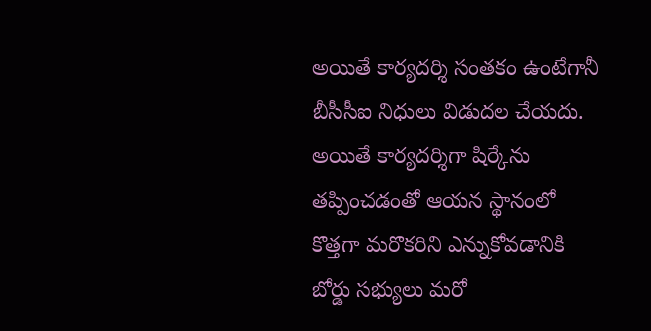అయితే కార్యదర్శి సంతకం ఉంటేగానీ బీసీసీఐ నిధులు విడుదల చేయదు. అయితే కార్యదర్శిగా షిర్కేను తప్పించడంతో ఆయన స్థానంలో కొత్తగా మరొకరిని ఎన్నుకోవడానికి బోర్డు సభ్యులు మరో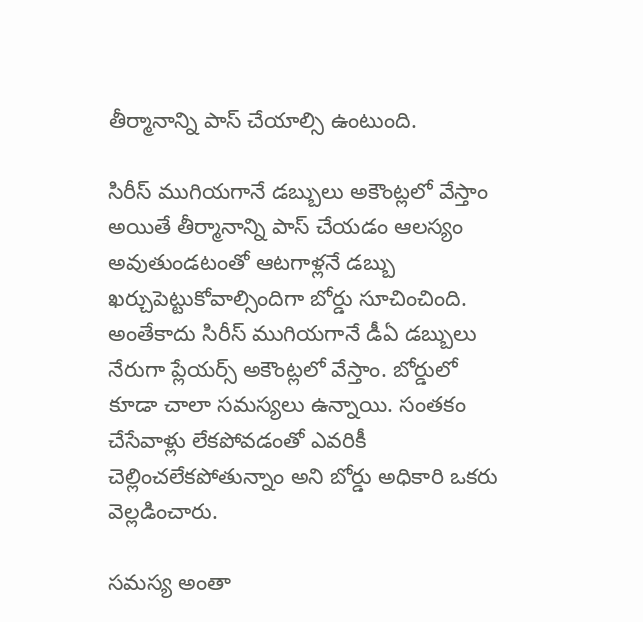తీర్మానాన్ని పాస్ చేయాల్సి ఉంటుంది.

సిరీస్ ముగియగానే డబ్బులు అకౌంట్లలో వేస్తాం
అయితే తీర్మానాన్ని పాస్ చేయడం ఆలస్యం అవుతుండటంతో ఆటగాళ్లనే డబ్బు ఖర్చుపెట్టుకోవాల్సిందిగా బోర్డు సూచించింది. అంతేకాదు సిరీస్ ముగియగానే డీఏ డబ్బులు నేరుగా ప్లేయర్స్ అకౌంట్లలో వేస్తాం. బోర్డులో కూడా చాలా సమస్యలు ఉన్నాయి. సంతకం చేసేవాళ్లు లేకపోవడంతో ఎవరికీ చెల్లించలేకపోతున్నాం అని బోర్డు అధికారి ఒకరు వెల్లడించారు.

సమస్య అంతా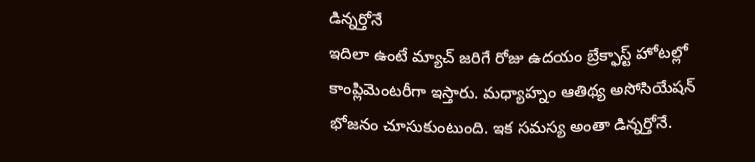డిన్నర్తోనే
ఇదిలా ఉంటే మ్యాచ్ జరిగే రోజు ఉదయం బ్రేక్ఫాస్ట్ హోటల్లో కాంప్లిమెంటరీగా ఇస్తారు. మధ్యాహ్నం ఆతిథ్య అసోసియేషన్ భోజనం చూసుకుంటుంది. ఇక సమస్య అంతా డిన్నర్తోనే.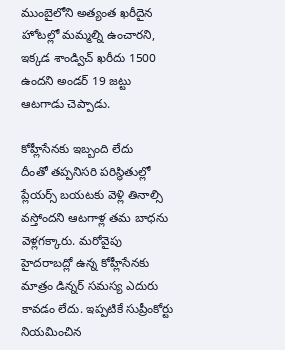ముంబైలోని అత్యంత ఖరీదైన హోటల్లో మమ్మల్ని ఉంచారని, ఇక్కడ శాండ్విచ్ ఖరీదు 1500 ఉందని అండర్ 19 జట్టు ఆటగాడు చెప్పాడు.

కోహ్లీసేనకు ఇబ్బంది లేదు
దీంతో తప్పనిసరి పరిస్థితుల్లో ప్లేయర్స్ బయటకు వెళ్లి తినాల్సి వస్తోందని ఆటగాళ్ల తమ బాధను వెళ్లగక్కారు. మరోవైపు హైదరాబద్లో ఉన్న కోహ్లీసేనకు మాత్రం డిన్నర్ సమస్య ఎదురు కావడం లేదు. ఇప్పటికే సుప్రీంకోర్టు నియమించిన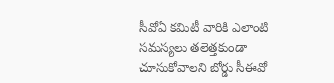సీవోఏ కమిటీ వారికి ఎలాంటి సమస్యలు తలెత్తకుండా చూసుకోవాలని బోర్డు సీఈవో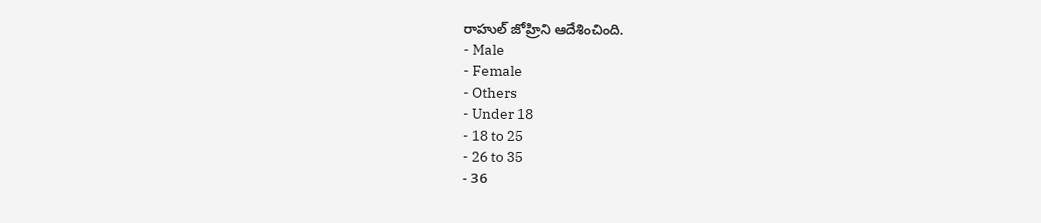రాహుల్ జోహ్రిని ఆదేశించింది.
- Male
- Female
- Others
- Under 18
- 18 to 25
- 26 to 35
- 36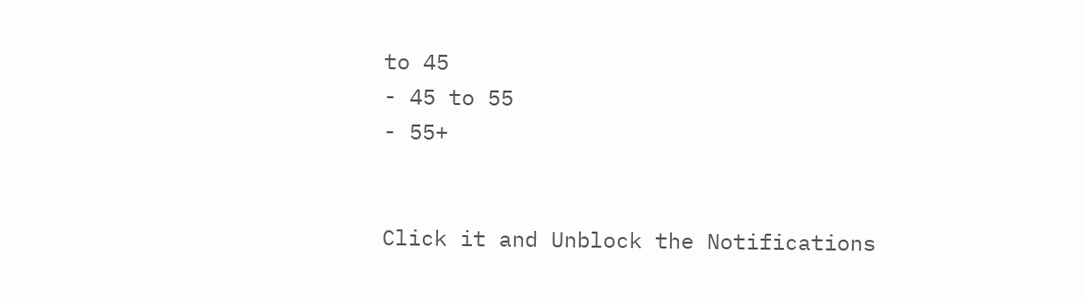to 45
- 45 to 55
- 55+


Click it and Unblock the Notifications